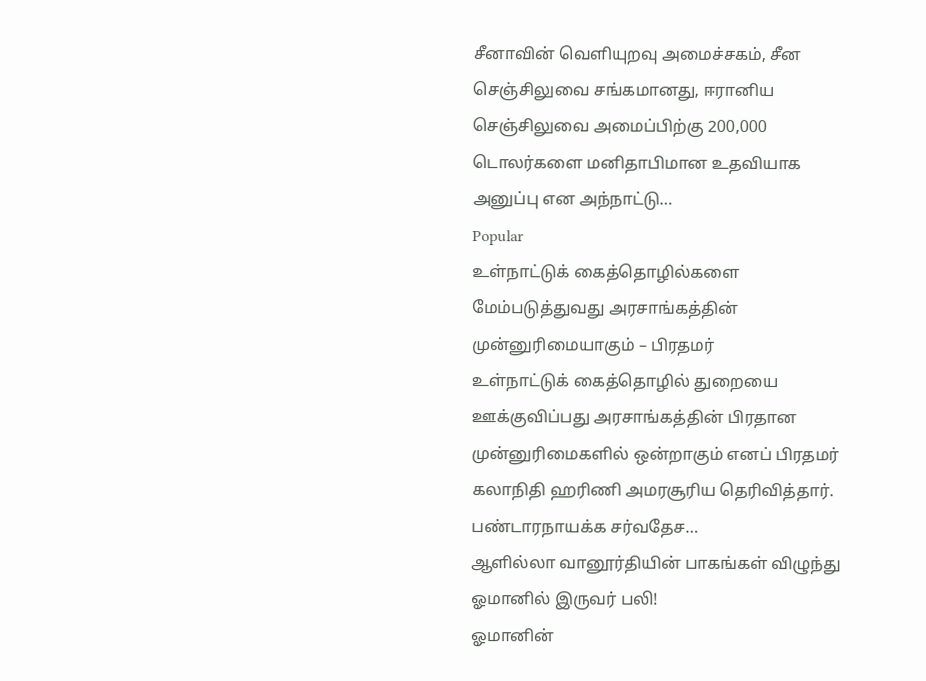சீனாவின் வெளியுறவு அமைச்சகம், சீன செஞ்சிலுவை சங்கமானது, ஈரானிய செஞ்சிலுவை அமைப்பிற்கு 200,000 டொலர்களை மனிதாபிமான உதவியாக அனுப்பு என அந்நாட்டு…
Popular
உள்நாட்டுக் கைத்தொழில்களை மேம்படுத்துவது அரசாங்கத்தின் முன்னுரிமையாகும் – பிரதமர்
உள்நாட்டுக் கைத்தொழில் துறையை ஊக்குவிப்பது அரசாங்கத்தின் பிரதான முன்னுரிமைகளில் ஒன்றாகும் எனப் பிரதமர் கலாநிதி ஹரிணி அமரசூரிய தெரிவித்தார். பண்டாரநாயக்க சர்வதேச…
ஆளில்லா வானூர்தியின் பாகங்கள் விழுந்து ஓமானில் இருவர் பலி!
ஓமானின்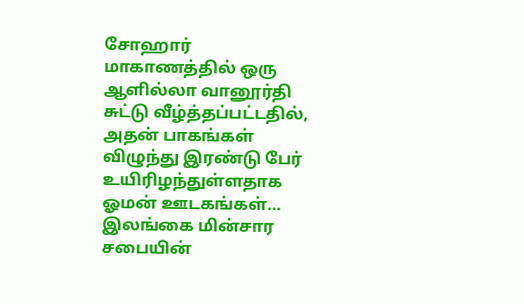சோஹார் மாகாணத்தில் ஒரு ஆளில்லா வானூர்தி சுட்டு வீழ்த்தப்பட்டதில், அதன் பாகங்கள் விழுந்து இரண்டு பேர் உயிரிழந்துள்ளதாக ஓமன் ஊடகங்கள்…
இலங்கை மின்சார சபையின்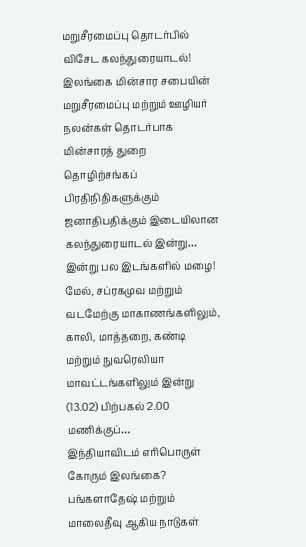மறுசீரமைப்பு தொடர்பில் விசேட கலந்துரையாடல்!
இலங்கை மின்சார சபையின் மறுசீரமைப்பு மற்றும் ஊழியர் நலன்கள் தொடர்பாக மின்சாரத் துறை தொழிற்சங்கப் பிரதிநிதிகளுக்கும் ஜனாதிபதிக்கும் இடையிலான கலந்துரையாடல் இன்று…
இன்று பல இடங்களில் மழை!
மேல், சப்ரகமுவ மற்றும் வடமேற்கு மாகாணங்களிலும், காலி, மாத்தறை, கண்டி மற்றும் நுவரெலியா மாவட்டங்களிலும் இன்று (13.02) பிற்பகல் 2.00 மணிக்குப்…
இந்தியாவிடம் எரிபொருள் கோரும் இலங்கை?
பங்களாதேஷ் மற்றும் மாலைதீவு ஆகிய நாடுகள்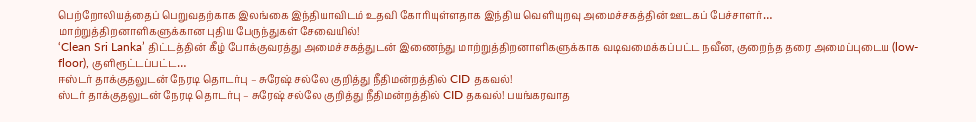பெற்றோலியத்தைப் பெறுவதற்காக இலங்கை இந்தியாவிடம் உதவி கோரியுள்ளதாக இந்திய வெளியுறவு அமைச்சகத்தின் ஊடகப் பேச்சாளர்…
மாற்றுத்திறனாளிகளுக்கான புதிய பேருந்துகள் சேவையில்!
‘Clean Sri Lanka’ திட்டத்தின் கீழ் போக்குவரத்து அமைச்சகத்துடன் இணைந்து மாற்றுத்திறனாளிகளுக்காக வடிவமைக்கப்பட்ட நவீன, குறைந்த தரை அமைப்புடைய (low-floor), குளிரூட்டப்பட்ட…
ஈஸ்டர் தாக்குதலுடன் நேரடி தொடர்பு – சுரேஷ் சல்லே குறித்து நீதிமன்றத்தில் CID தகவல்!
ஸ்டர் தாக்குதலுடன் நேரடி தொடர்பு – சுரேஷ் சல்லே குறித்து நீதிமன்றத்தில் CID தகவல்! பயங்கரவாத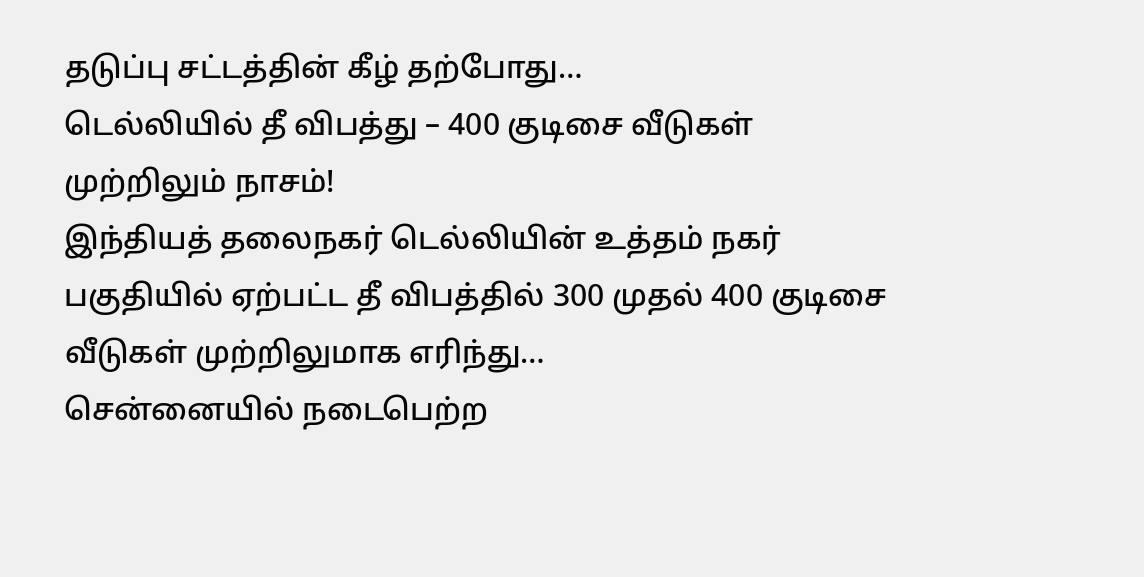தடுப்பு சட்டத்தின் கீழ் தற்போது…
டெல்லியில் தீ விபத்து – 400 குடிசை வீடுகள் முற்றிலும் நாசம்!
இந்தியத் தலைநகர் டெல்லியின் உத்தம் நகர் பகுதியில் ஏற்பட்ட தீ விபத்தில் 300 முதல் 400 குடிசை வீடுகள் முற்றிலுமாக எரிந்து…
சென்னையில் நடைபெற்ற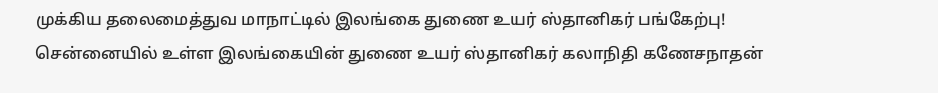முக்கிய தலைமைத்துவ மாநாட்டில் இலங்கை துணை உயர் ஸ்தானிகர் பங்கேற்பு!
சென்னையில் உள்ள இலங்கையின் துணை உயர் ஸ்தானிகர் கலாநிதி கணேசநாதன்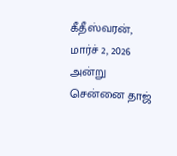கீதீஸ்வரன், மார்ச் 2, 2026 அன்று சென்னை தாஜ்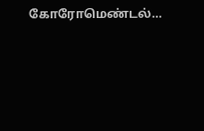கோரோமெண்டல்…